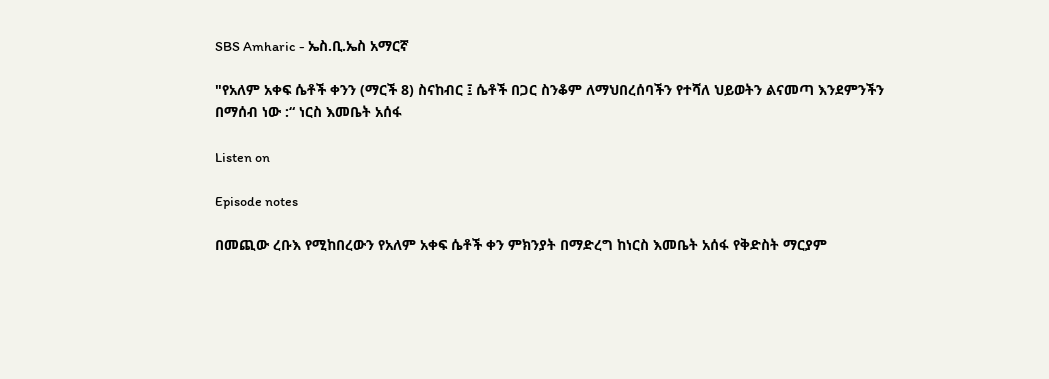SBS Amharic - ኤስ.ቢ.ኤስ አማርኛ

"የአለም አቀፍ ሴቶች ቀንን (ማርች 8) ስናከብር ፤ ሴቶች በጋር ስንቆም ለማህበረሰባችን የተሻለ ህይወትን ልናመጣ እንደምንችን በማሰብ ነው :“ ነርስ እመቤት አሰፋ

Listen on

Episode notes

በመጪው ረቡእ የሚከበረውን የአለም አቀፍ ሴቶች ቀን ምክንያት በማድረግ ከነርስ እመቤት አሰፋ የቅድስት ማርያም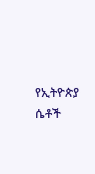የኢትዮጵያ ሴቶች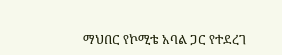ማህበር የኮሚቴ አባል ጋር የተደረገ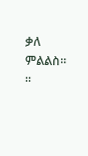ቃለ ምልልስ። ።